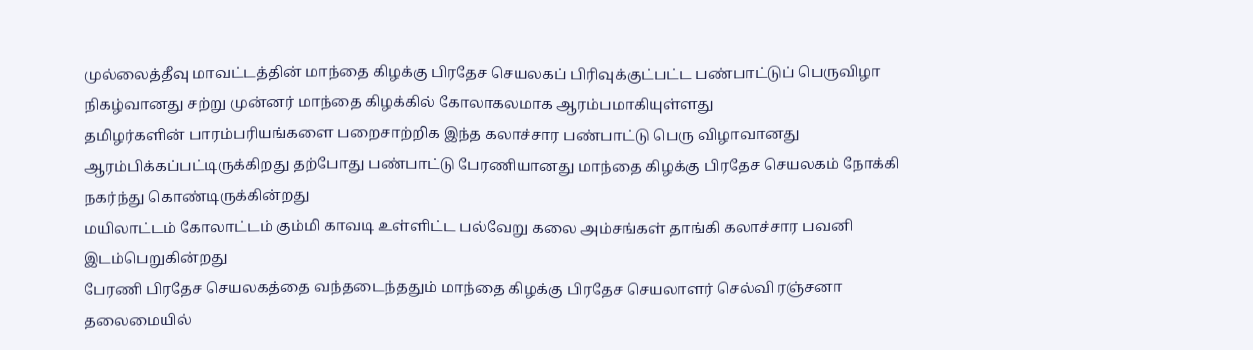முல்லைத்தீவு மாவட்டத்தின் மாந்தை கிழக்கு பிரதேச செயலகப் பிரிவுக்குட்பட்ட பண்பாட்டுப் பெருவிழா நிகழ்வானது சற்று முன்னர் மாந்தை கிழக்கில் கோலாகலமாக ஆரம்பமாகியுள்ளது
தமிழர்களின் பாரம்பரியங்களை பறைசாற்றிக இந்த கலாச்சார பண்பாட்டு பெரு விழாவானது ஆரம்பிக்கப்பட்டிருக்கிறது தற்போது பண்பாட்டு பேரணியானது மாந்தை கிழக்கு பிரதேச செயலகம் நோக்கி நகர்ந்து கொண்டிருக்கின்றது
மயிலாட்டம் கோலாட்டம் கும்மி காவடி உள்ளிட்ட பல்வேறு கலை அம்சங்கள் தாங்கி கலாச்சார பவனி இடம்பெறுகின்றது
பேரணி பிரதேச செயலகத்தை வந்தடைந்ததும் மாந்தை கிழக்கு பிரதேச செயலாளர் செல்வி ரஞ்சனா தலைமையில்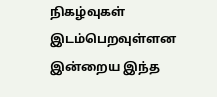நிகழ்வுகள் இடம்பெறவுள்ளன
இன்றைய இந்த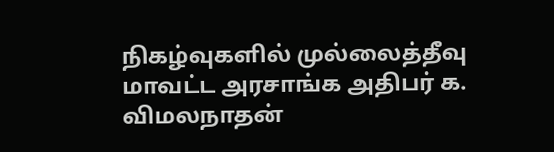நிகழ்வுகளில் முல்லைத்தீவு மாவட்ட அரசாங்க அதிபர் க. விமலநாதன்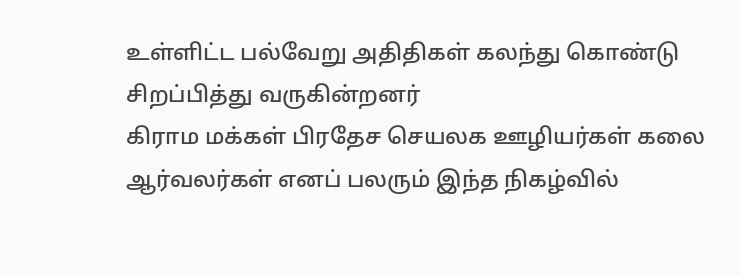உள்ளிட்ட பல்வேறு அதிதிகள் கலந்து கொண்டு சிறப்பித்து வருகின்றனர்
கிராம மக்கள் பிரதேச செயலக ஊழியர்கள் கலை ஆர்வலர்கள் எனப் பலரும் இந்த நிகழ்வில்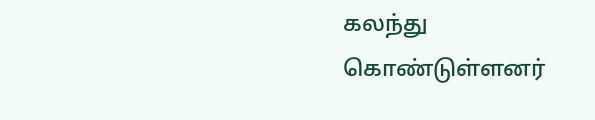கலந்து கொண்டுள்ளனர்